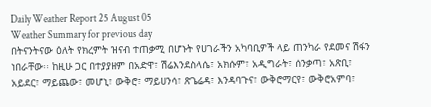Daily Weather Report 25 August 05
Weather Summary for previous day
በትናንትናው ዕለት የክረምት ዝናብ ተጠቃሚ በሆኑት የሀገራችን አካባቢዎች ላይ ጠንካራ የደመና ሽፋን ነበራቸው፡፡ ከዚሁ ጋር በተያያዘም በአድዋ፣ ሽሬእንደስላሴ፣ አክሱም፣ አዲግራት፣ ሰንቃጣ፣ አጽቢ፣ አይደር፣ ማይጨው፣ መሆኒ፣ ውቅሮ፣ ማይሀንሳ፣ ጽጌሬዳ፣ እንዳባጉና፣ ውቅሮማርየ፣ ውቅሮአምባ፣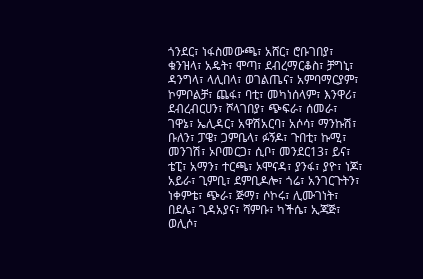ጎንደር፣ ነፋስመውጫ፣ አሸር፣ ሮቡገበያ፣ ቁንዝላ፣ አዴት፣ ሞጣ፣ ደብረማርቆስ፣ ቻግኒ፣ ዳንግላ፣ ላሊበላ፣ ወገልጤና፣ አምባማርያም፣ ኮምቦልቻ፣ ጨፋ፣ ባቲ፣ መካነሰላም፣ እንዋሪ፣ ደብረብርሀን፣ ሾላገበያ፣ ጭፍራ፣ ሰመራ፣ ገዋኔ፣ ኤሊዳር፣ አዋሽአርባ፣ አሶሳ፣ ማንኩሽ፣ ቡለን፣ ፓዌ፣ ጋምቤላ፣ ፉኝዶ፣ ጉበቲ፣ ኩሚ፣ መንገሽ፣ ኦቦመርጋ፣ ሲቦ፣ መንደር13፣ ይና፣ ቴፒ፣ አማን፣ ተርጫ፣ ኦሞናዳ፣ ያንፋ፣ ያዮ፣ ነጆ፣ አይራ፣ ጊምቢ፣ ደምቢዶሎ፣ ጎሬ፣ አንገርጉትን፣ ነቀምቴ፣ ጭራ፣ ጅማ፣ ሶኮሩ፣ ሊሙገነት፣ በደሌ፣ ጊዳአያና፣ ሻምቡ፣ ካችሴ፣ ኢጃጅ፣ ወሊሶ፣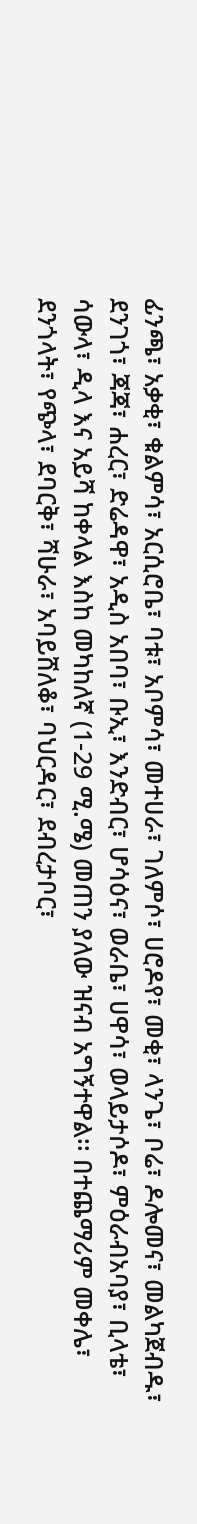ፊንጫ፣ አቃቂ፣ ቁልምሳ፣ አርሲሮቤ፣ ባቱ፣ አቦምሳ፣ መተሀራ፣ ገለምሶ፣ ሀሮዶየ፣ መቂ፣ ላንጌ፣ ቦሬ፣ ዶሎመና፣ መልካጀብዱ፣ ደንገጎ፣ ጃጃ፣ ሐረር፣ ድሬዳዋ፣ አዲስ አበባ፣ ቡኢ፣ እንድብር፣ ሆሳዕና፣ ወራቤ፣ ሀዋሳ፣ ወላይታሶዶ፣ ምዕራብአባያ፣ ቢላቴ፣ ሳውላ፣ ዲላ እና አይሻ ከቀላል እስከ መካከለኛ (1-29 ሚ.ሜ) መጠን ያለው ዝናብ አግኝተዋል፡፡ በተጨማሪም መቀሌ፣ ደንጎላት፣ የጭላ፣ ደባርቅ፣ ሻሁራ፣ አባይሸለቆ፣ ባህርዳር፣ ደብረታቦር፣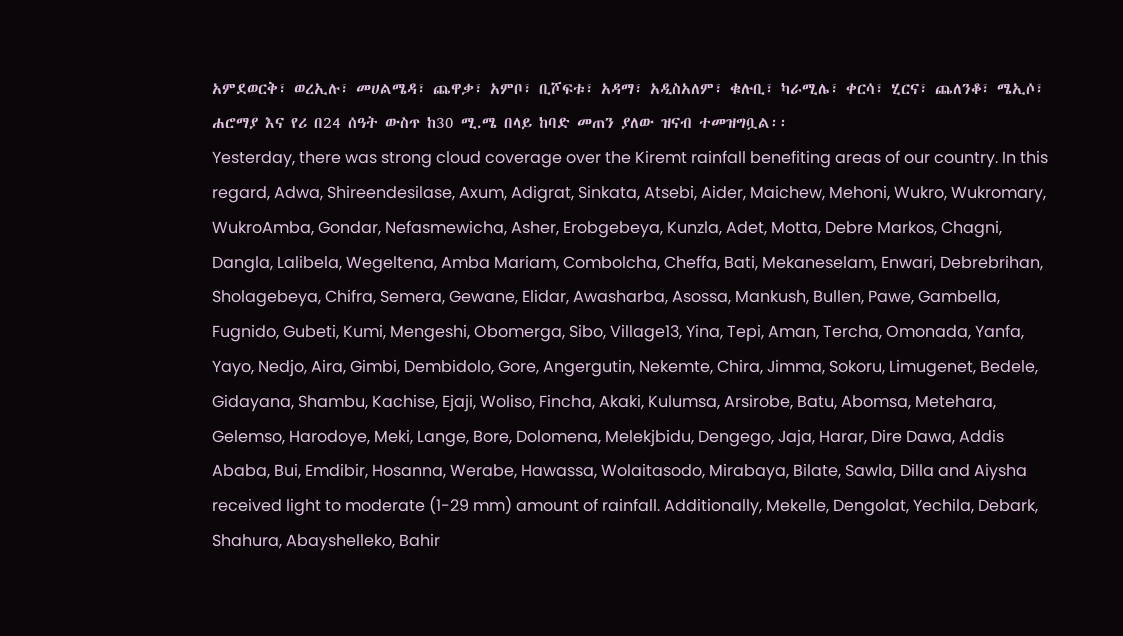አምደወርቅ፣ ወረኢሉ፣ መሀልሜዳ፣ ጨዋቃ፣ አምቦ፣ ቢሾፍቱ፣ አዳማ፣ አዲስአለም፣ ቁሉቢ፣ ካራሚሌ፣ ቀርሳ፣ ሂርና፣ ጨለንቆ፣ ሜኢሶ፣ ሐሮማያ እና የሪ በ24 ሰዓት ውስጥ ከ30 ሚ.ሜ በላይ ከባድ መጠን ያለው ዝናብ ተመዝግቧል፡፡
Yesterday, there was strong cloud coverage over the Kiremt rainfall benefiting areas of our country. In this regard, Adwa, Shireendesilase, Axum, Adigrat, Sinkata, Atsebi, Aider, Maichew, Mehoni, Wukro, Wukromary, WukroAmba, Gondar, Nefasmewicha, Asher, Erobgebeya, Kunzla, Adet, Motta, Debre Markos, Chagni, Dangla, Lalibela, Wegeltena, Amba Mariam, Combolcha, Cheffa, Bati, Mekaneselam, Enwari, Debrebrihan, Sholagebeya, Chifra, Semera, Gewane, Elidar, Awasharba, Asossa, Mankush, Bullen, Pawe, Gambella, Fugnido, Gubeti, Kumi, Mengeshi, Obomerga, Sibo, Village13, Yina, Tepi, Aman, Tercha, Omonada, Yanfa, Yayo, Nedjo, Aira, Gimbi, Dembidolo, Gore, Angergutin, Nekemte, Chira, Jimma, Sokoru, Limugenet, Bedele, Gidayana, Shambu, Kachise, Ejaji, Woliso, Fincha, Akaki, Kulumsa, Arsirobe, Batu, Abomsa, Metehara, Gelemso, Harodoye, Meki, Lange, Bore, Dolomena, Melekjbidu, Dengego, Jaja, Harar, Dire Dawa, Addis Ababa, Bui, Emdibir, Hosanna, Werabe, Hawassa, Wolaitasodo, Mirabaya, Bilate, Sawla, Dilla and Aiysha received light to moderate (1-29 mm) amount of rainfall. Additionally, Mekelle, Dengolat, Yechila, Debark, Shahura, Abayshelleko, Bahir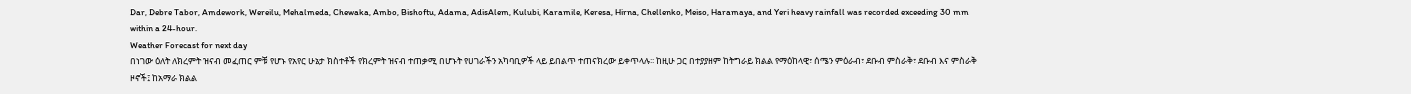Dar, Debre Tabor, Amdework, Wereilu, Mehalmeda, Chewaka, Ambo, Bishoftu, Adama, AdisAlem, Kulubi, Karamile, Keresa, Hirna, Chellenko, Meiso, Haramaya, and Yeri heavy rainfall was recorded exceeding 30 mm within a 24-hour.
Weather Forecast for next day
በነገው ዕለት ለክረምት ዝናብ መፈጠር ምቹ የሆኑ የአየር ሁኔታ ክስተቶች የክረምት ዝናብ ተጠቃሚ በሆኑት የሀገራችን አካባቢዎች ላይ ይበልጥ ተጠናክረው ይቀጥላሉ፡፡ ከዚሁ ጋር በተያያዘም ከትግራይ ክልል የማዕከላዊ፣ ሰሜን ምዕራብ፣ ደቡብ ምስራቅ፣ ደቡብ እና ምስራቅ ዞኖች፤ ከአማራ ክልል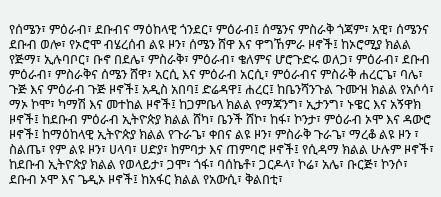የሰሜን፣ ምዕራብ፣ ደቡብና ማዕከላዊ ጎንደር፣ ምዕራብ፤ ሰሜንና ምስራቅ ጎጃም፣ አዊ፣ ሰሜንና ደቡብ ወሎ፣ የኦሮሞ ብሄረሰብ ልዩ ዞን፣ ሰሜን ሸዋ እና ዋግኸምራ ዞኖች፤ ከኦሮሚያ ክልል የጅማ፣ ኢሉባቦር፣ ቡኖ በደሌ፣ ምስራቅ፣ ምዕራብ፣ ቄለምና ሆሮጉድሩ ወለጋ፣ ምዕራብ፣ ደቡብ ምዕራብ፣ ምስራቅና ሰሜን ሸዋ፣ አርሲ እና ምዕራብ አርሲ፣ ምዕራብና ምስራቅ ሐረርጌ፣ ባሌ፣ ጉጅ እና ምዕራብ ጉጅ ዞኖች፤ አዲስ አበባ፤ ድሬዳዋ፤ ሐረር፤ ከቤንሻንጉል ጉሙዝ ክልል የአሶሳ፣ ማኦ ኮሞ፣ ካማሽ እና መተከል ዞኖች፤ ከጋምቤላ ክልል የማጃንግ፣ ኢታንግ፣ ኑዌር እና አኝዋክ ዞኖች፤ ከደቡብ ምዕራብ ኢትዮጵያ ክልል ሸካ፣ ቤንች ሸኮ፣ ከፋ፣ ኮንታ፣ ምዕራብ ኦሞ እና ዳውሮ ዞኖች፤ ከማዕከላዊ ኢትዮጵያ ክልል የጉራጌ፣ ቀበና ልዩ ዞን፣ ምስራቅ ጉራጌ፣ ማረቆ ልዩ ዞን ፣ ስልጤ፣ የም ልዩ ዞን፣ ሀላባ፣ ሀድያ፣ ከምባታ እና ጠምባሮ ዞኖች፤ የሲዳማ ክልል ሁሉም ዞኖች፣ ከደቡብ ኢትዮጵያ ክልል የወላይታ፣ ጋሞ፣ ጎፋ፣ ባሰኬቶ፣ ጋርዶላ፣ ኮሬ፣ አሌ፣ ቡርጅ፣ ኮንሶ፣ ደቡብ ኦሞ እና ጌዲኦ ዞኖች፤ ከአፋር ክልል የአውሲ፣ ቅልበቲ፣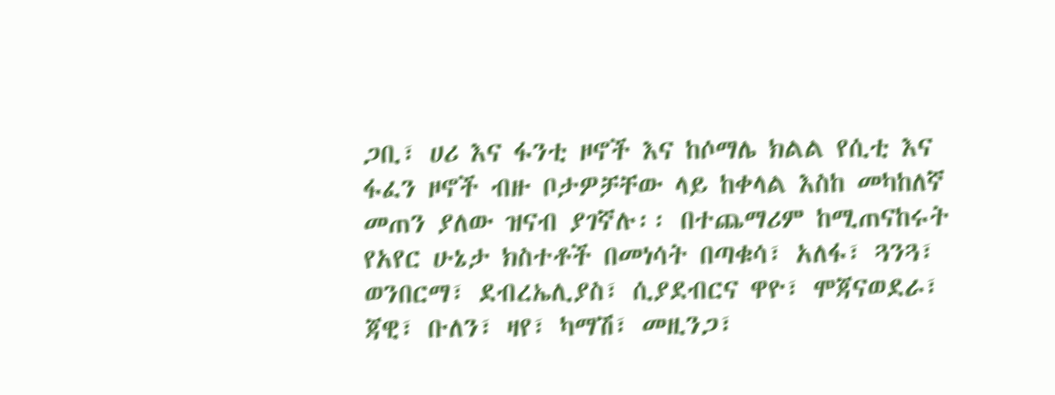ጋቢ፣ ሀሪ እና ፋንቲ ዞኖች እና ከሶማሌ ክልል የሲቲ እና ፋፈን ዞኖች ብዙ ቦታዎቻቸው ላይ ከቀላል እስከ መካከለኛ መጠን ያለው ዝናብ ያገኛሉ፡፡ በተጨማሪም ከሚጠናከሩት የአየር ሁኔታ ክስተቶች በመነሳት በጣቁሳ፣ አለፋ፣ ጓንጓ፣ ወንበርማ፣ ደብረኤሊያስ፣ ሲያደብርና ዋዮ፣ ሞጃናወደራ፣ ጃዊ፣ ቡለን፣ ዛየ፣ ካማሽ፣ መዚንጋ፣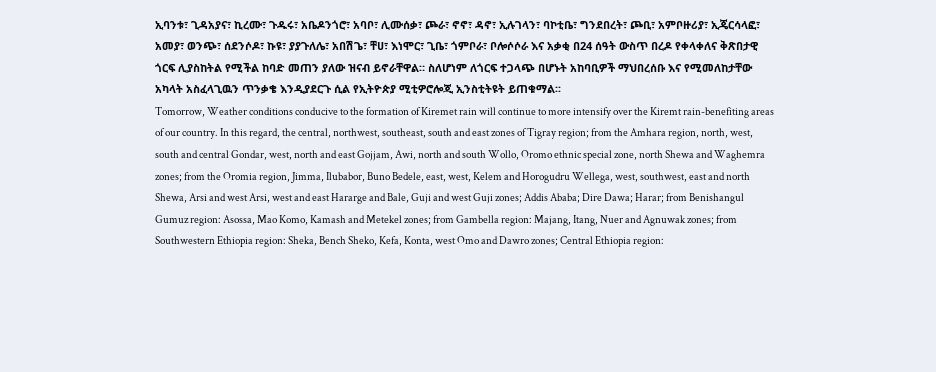ኢባንቱ፣ ጊዳአያና፣ ኪረሙ፣ ጉዱሩ፣ አቤዶንጎሮ፣ አባቦ፣ ሊሙሰቃ፣ ጮራ፣ ኖኖ፣ ዳኖ፣ ኢሉገላን፣ ባኮቲቤ፣ ግንደበረት፣ ጮቢ፣ አምቦዙሪያ፣ ኢጄርሳላፎ፣ አመያ፣ ወንጭ፣ ሰደንሶዶ፣ ኩዩ፣ ያያጉለሌ፣ አበሽጌ፣ ቸሀ፣ እነሞር፣ ጊቤ፣ ጎምቦራ፣ ቦሎሶሶራ እና አቃቂ በ24 ሰዓት ውስጥ በረዶ የቀላቀለና ቅጽበታዊ ጎርፍ ሊያስከትል የሚችል ከባድ መጠን ያለው ዝናብ ይኖራቸዋል። ስለሆነም ለጎርፍ ተጋላጭ በሆኑት አከባቢዎች ማህበረሰቡ እና የሚመለከታቸው አካላት አስፈላጊዉን ጥንቃቄ እንዲያደርጉ ሲል የኢትዮጵያ ሚቲዎሮሎጂ ኢንስቲትዩት ይጠቁማል፡፡
Tomorrow, Weather conditions conducive to the formation of Kiremet rain will continue to more intensify over the Kiremt rain-benefiting areas of our country. In this regard, the central, northwest, southeast, south and east zones of Tigray region; from the Amhara region, north, west, south and central Gondar, west, north and east Gojjam, Awi, north and south Wollo, Oromo ethnic special zone, north Shewa and Waghemra zones; from the Oromia region, Jimma, Ilubabor, Buno Bedele, east, west, Kelem and Horogudru Wellega, west, southwest, east and north Shewa, Arsi and west Arsi, west and east Hararge and Bale, Guji and west Guji zones; Addis Ababa; Dire Dawa; Harar; from Benishangul Gumuz region: Asossa, Mao Komo, Kamash and Metekel zones; from Gambella region: Majang, Itang, Nuer and Agnuwak zones; from Southwestern Ethiopia region: Sheka, Bench Sheko, Kefa, Konta, west Omo and Dawro zones; Central Ethiopia region: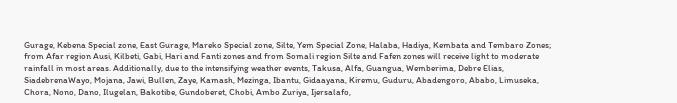Gurage, Kebena Special zone, East Gurage, Mareko Special zone, Silte, Yem Special Zone, Halaba, Hadiya, Kembata and Tembaro Zones; from Afar region Ausi, Kilbeti, Gabi, Hari and Fanti zones and from Somali region Silte and Fafen zones will receive light to moderate rainfall in most areas. Additionally, due to the intensifying weather events, Takusa, Alfa, Guangua, Wemberima, Debre Elias, SiadebrenaWayo, Mojana, Jawi, Bullen, Zaye, Kamash, Mezinga, Ibantu, Gidaayana, Kiremu, Guduru, Abadengoro, Ababo, Limuseka, Chora, Nono, Dano, Ilugelan, Bakotibe, Gundoberet, Chobi, Ambo Zuriya, Ijersalafo,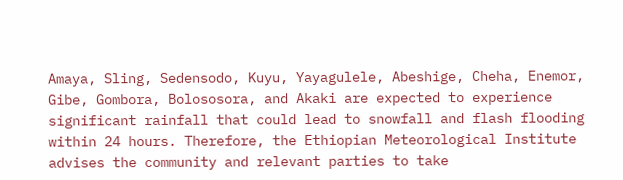Amaya, Sling, Sedensodo, Kuyu, Yayagulele, Abeshige, Cheha, Enemor, Gibe, Gombora, Bolososora, and Akaki are expected to experience significant rainfall that could lead to snowfall and flash flooding within 24 hours. Therefore, the Ethiopian Meteorological Institute advises the community and relevant parties to take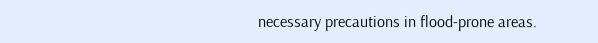necessary precautions in flood-prone areas.